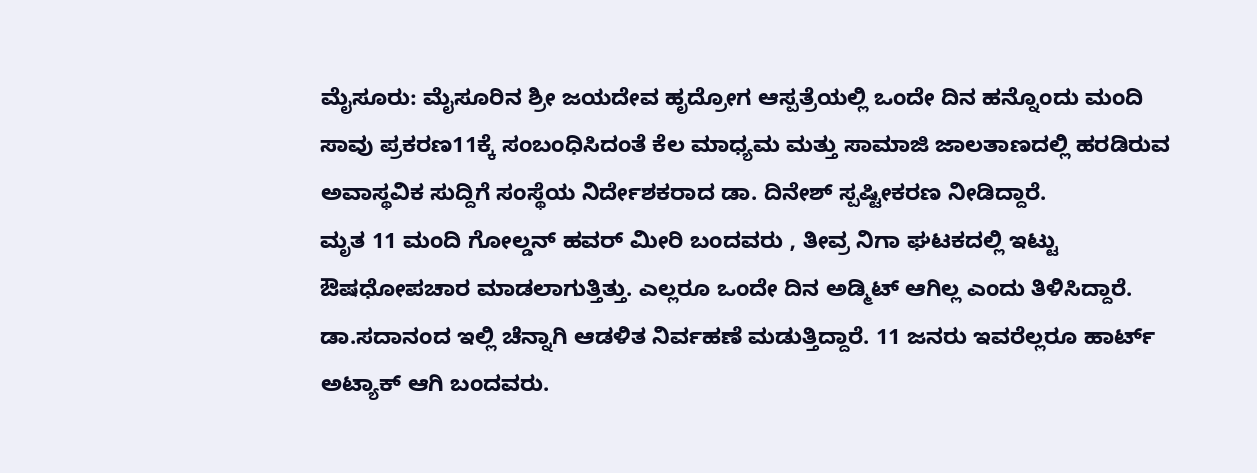ಮೈಸೂರು: ಮೈಸೂರಿನ ಶ್ರೀ ಜಯದೇವ ಹೃದ್ರೋಗ ಆಸ್ಪತ್ರೆಯಲ್ಲಿ ಒಂದೇ ದಿನ ಹನ್ನೊಂದು ಮಂದಿ ಸಾವು ಪ್ರಕರಣ11ಕ್ಕೆ ಸಂಬಂಧಿಸಿದಂತೆ ಕೆಲ ಮಾಧ್ಯಮ ಮತ್ತು ಸಾಮಾಜಿ ಜಾಲತಾಣದಲ್ಲಿ ಹರಡಿರುವ ಅವಾಸ್ಥವಿಕ ಸುದ್ದಿಗೆ ಸಂಸ್ಥೆಯ ನಿರ್ದೇಶಕರಾದ ಡಾ. ದಿನೇಶ್ ಸ್ಪಷ್ಟೀಕರಣ ನೀಡಿದ್ದಾರೆ.
ಮೃತ 11 ಮಂದಿ ಗೋಲ್ಡನ್ ಹವರ್ ಮೀರಿ ಬಂದವರು , ತೀವ್ರ ನಿಗಾ ಘಟಕದಲ್ಲಿ ಇಟ್ಟು ಔಷಧೋಪಚಾರ ಮಾಡಲಾಗುತ್ತಿತ್ತು. ಎಲ್ಲರೂ ಒಂದೇ ದಿನ ಅಡ್ಮಿಟ್ ಆಗಿಲ್ಲ ಎಂದು ತಿಳಿಸಿದ್ದಾರೆ.
ಡಾ.ಸದಾನಂದ ಇಲ್ಲಿ ಚೆನ್ನಾಗಿ ಆಡಳಿತ ನಿರ್ವಹಣೆ ಮಡುತ್ತಿದ್ದಾರೆ. 11 ಜನರು ಇವರೆಲ್ಲರೂ ಹಾರ್ಟ್ ಅಟ್ಯಾಕ್ ಆಗಿ ಬಂದವರು.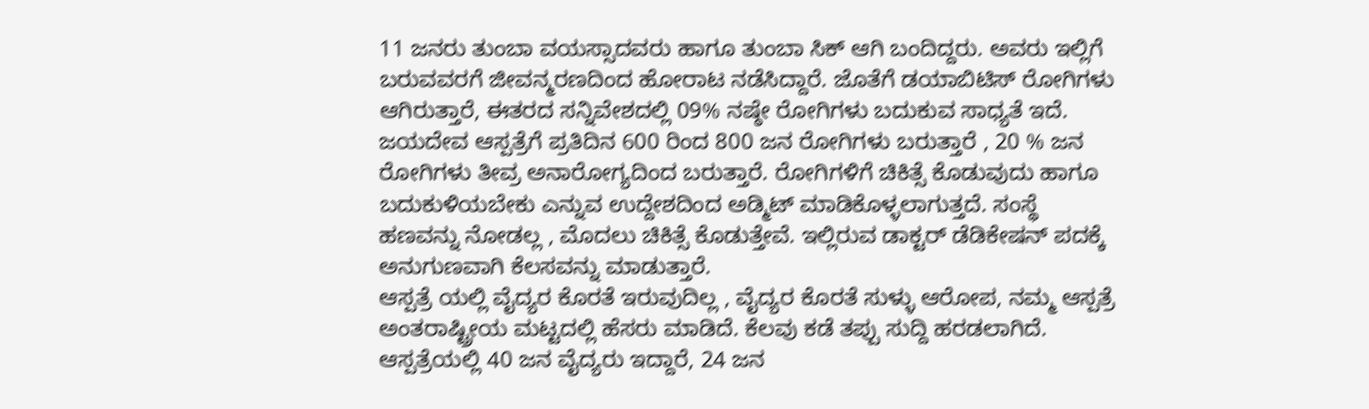11 ಜನರು ತುಂಬಾ ವಯಸ್ಸಾದವರು ಹಾಗೂ ತುಂಬಾ ಸಿಕ್ ಆಗಿ ಬಂದಿದ್ದರು. ಅವರು ಇಲ್ಲಿಗೆ ಬರುವವರಗೆ ಜೀವನ್ಮರಣದಿಂದ ಹೋರಾಟ ನಡೆಸಿದ್ದಾರೆ. ಜೊತೆಗೆ ಡಯಾಬಿಟಿಸ್ ರೋಗಿಗಳು ಆಗಿರುತ್ತಾರೆ, ಈತರದ ಸನ್ನಿವೇಶದಲ್ಲಿ 09% ನಷ್ಠೇ ರೋಗಿಗಳು ಬದುಕುವ ಸಾಧ್ಯತೆ ಇದೆ.
ಜಯದೇವ ಆಸ್ಪತ್ರೆಗೆ ಪ್ರತಿದಿನ 600 ರಿಂದ 800 ಜನ ರೋಗಿಗಳು ಬರುತ್ತಾರೆ , 20 % ಜನ ರೋಗಿಗಳು ತೀವ್ರ ಅನಾರೋಗ್ಯದಿಂದ ಬರುತ್ತಾರೆ. ರೋಗಿಗಳಿಗೆ ಚಿಕಿತ್ಸೆ ಕೊಡುವುದು ಹಾಗೂ ಬದುಕುಳಿಯಬೇಕು ಎನ್ನುವ ಉದ್ದೇಶದಿಂದ ಅಡ್ಮಿಟ್ ಮಾಡಿಕೊಳ್ಳಲಾಗುತ್ತದೆ. ಸಂಸ್ಥೆ ಹಣವನ್ನು ನೋಡಲ್ಲ , ಮೊದಲು ಚಿಕಿತ್ಸೆ ಕೊಡುತ್ತೇವೆ. ಇಲ್ಲಿರುವ ಡಾಕ್ಟರ್ ಡೆಡಿಕೇಷನ್ ಪದಕ್ಕೆ ಅನುಗುಣವಾಗಿ ಕೆಲಸವನ್ನು ಮಾಡುತ್ತಾರೆ.
ಆಸ್ಪತ್ರೆ ಯಲ್ಲಿ ವೈದ್ಯರ ಕೊರತೆ ಇರುವುದಿಲ್ಲ , ವೈದ್ಯರ ಕೊರತೆ ಸುಳ್ಳು ಆರೋಪ, ನಮ್ಮ ಆಸ್ಪತ್ರೆ ಅಂತರಾಷ್ಟ್ರೀಯ ಮಟ್ಟದಲ್ಲಿ ಹೆಸರು ಮಾಡಿದೆ. ಕೆಲವು ಕಡೆ ತಪ್ಪು ಸುದ್ದಿ ಹರಡಲಾಗಿದೆ.
ಆಸ್ಪತ್ರೆಯಲ್ಲಿ 40 ಜನ ವೈದ್ಯರು ಇದ್ದಾರೆ, 24 ಜನ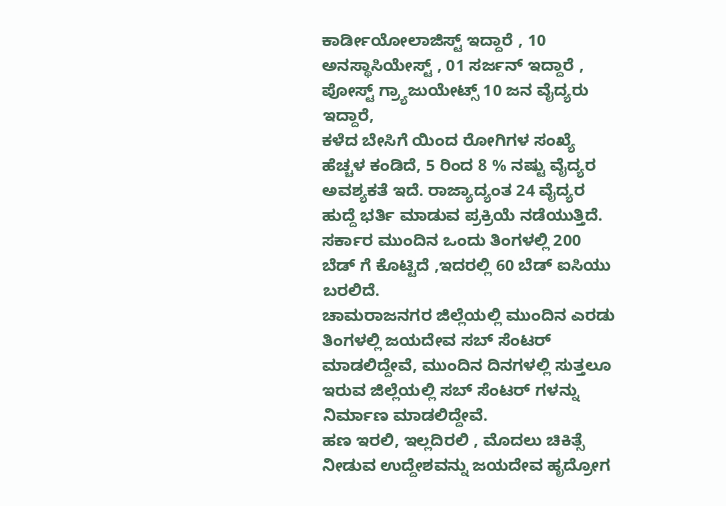ಕಾರ್ಡೀಯೋಲಾಜಿಸ್ಟ್ ಇದ್ದಾರೆ , 10 ಅನಸ್ಥಾಸಿಯೇಸ್ಟ್ , 01 ಸರ್ಜನ್ ಇದ್ದಾರೆ , ಪೋಸ್ಟ್ ಗ್ರ್ಯಾಜುಯೇಟ್ಸ್ 10 ಜನ ವೈದ್ಯರು ಇದ್ದಾರೆ,
ಕಳೆದ ಬೇಸಿಗೆ ಯಿಂದ ರೋಗಿಗಳ ಸಂಖ್ಯೆ ಹೆಚ್ಚಳ ಕಂಡಿದೆ, 5 ರಿಂದ 8 % ನಷ್ಟು ವೈದ್ಯರ ಅವಶ್ಯಕತೆ ಇದೆ. ರಾಜ್ಯಾದ್ಯಂತ 24 ವೈದ್ಯರ ಹುದ್ದೆ ಭರ್ತಿ ಮಾಡುವ ಪ್ರಕ್ರಿಯೆ ನಡೆಯುತ್ತಿದೆ. ಸರ್ಕಾರ ಮುಂದಿನ ಒಂದು ತಿಂಗಳಲ್ಲಿ 200 ಬೆಡ್ ಗೆ ಕೊಟ್ಟಿದೆ ,ಇದರಲ್ಲಿ 60 ಬೆಡ್ ಐಸಿಯು ಬರಲಿದೆ.
ಚಾಮರಾಜನಗರ ಜಿಲ್ಲೆಯಲ್ಲಿ ಮುಂದಿನ ಎರಡು ತಿಂಗಳಲ್ಲಿ ಜಯದೇವ ಸಬ್ ಸೆಂಟರ್ ಮಾಡಲಿದ್ದೇವೆ, ಮುಂದಿನ ದಿನಗಳಲ್ಲಿ ಸುತ್ತಲೂ ಇರುವ ಜಿಲ್ಲೆಯಲ್ಲಿ ಸಬ್ ಸೆಂಟರ್ ಗಳನ್ನು ನಿರ್ಮಾಣ ಮಾಡಲಿದ್ದೇವೆ.
ಹಣ ಇರಲಿ, ಇಲ್ಲದಿರಲಿ , ಮೊದಲು ಚಿಕಿತ್ಸೆ ನೀಡುವ ಉದ್ದೇಶವನ್ನು ಜಯದೇವ ಹೃದ್ರೋಗ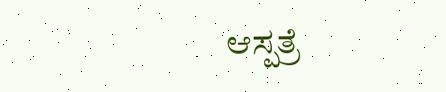ಆಸ್ಪತ್ರೆ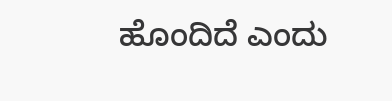ಹೊಂದಿದೆ ಎಂದು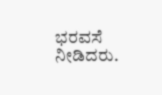ಭರವಸೆ ನೀಡಿದರು.